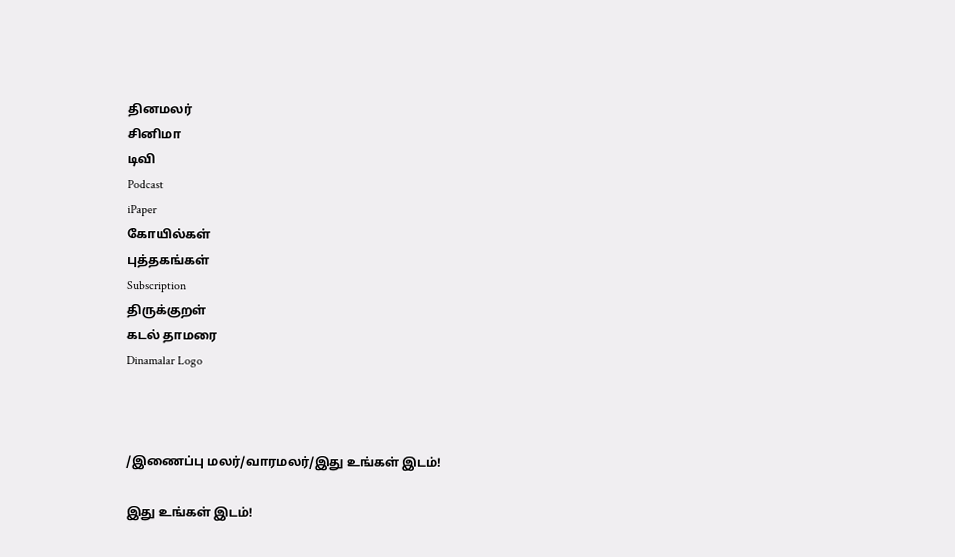தினமலர்
சினிமா
டிவி
Podcast
iPaper
கோயில்கள்
புத்தகங்கள்
Subscription
திருக்குறள்
கடல் தாமரை
Dinamalar Logo



/இணைப்பு மலர்/வாரமலர்/இது உங்கள் இடம்!

இது உங்கள் இடம்!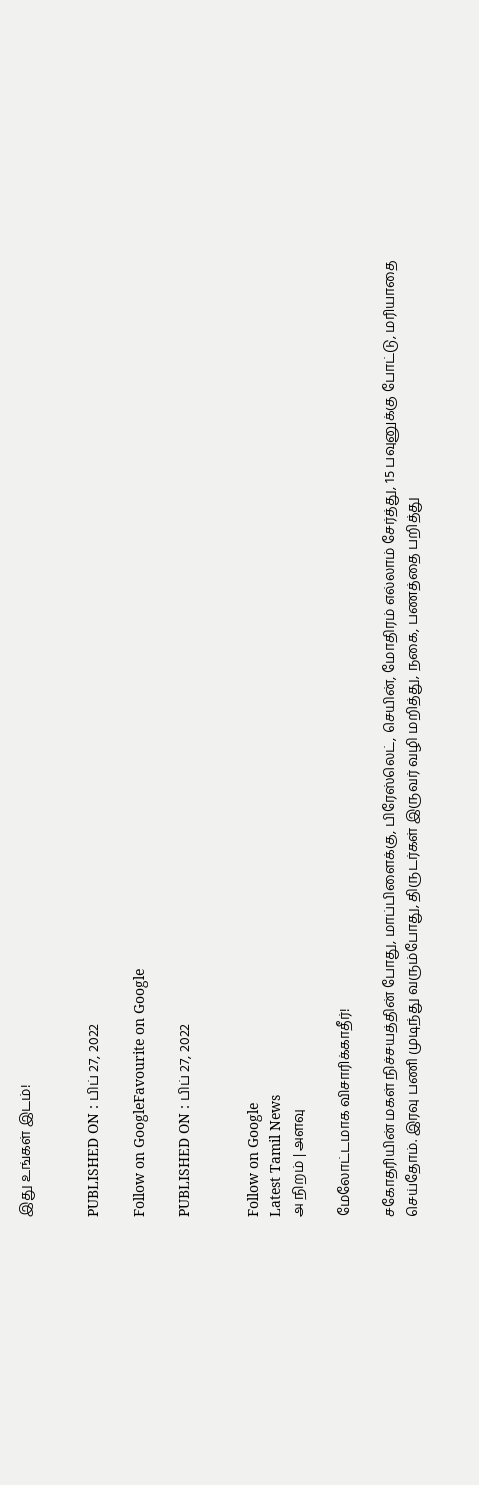இது உங்கள் இடம்!


PUBLISHED ON : பிப் 27, 2022

Follow on GoogleFavourite on Google

PUBLISHED ON : பிப் 27, 2022


Follow on Google
Latest Tamil News
அ நிறம் | அளவு

மேலோட்டமாக விசாரிக்காதீர்!

சகோதரியின் மகள் நிச்சயத்தின் போது, மாப்பிளைக்கு, பிரேஸ்லெட், செயின், மோதிரம் எல்லாம் சேர்த்து, 15 பவுனுக்கு போட்டு, மரியாதை செய்தோம். இரவு பணி முடிந்து வரும்போது, திருடர்கள் இருவர் வழி மறித்து, நகை, பணத்தை பறித்து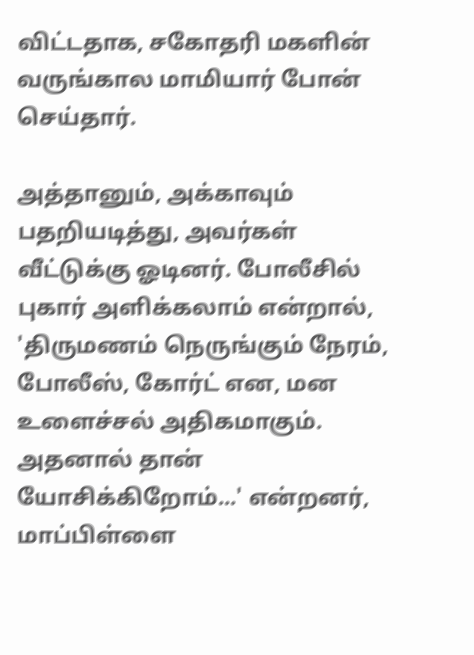விட்டதாக, சகோதரி மகளின் வருங்கால மாமியார் போன் செய்தார்.

அத்தானும், அக்காவும் பதறியடித்து, அவர்கள் வீட்டுக்கு ஓடினர். போலீசில் புகார் அளிக்கலாம் என்றால், 'திருமணம் நெருங்கும் நேரம், போலீஸ், கோர்ட் என, மன உளைச்சல் அதிகமாகும். அதனால் தான் யோசிக்கிறோம்...' என்றனர், மாப்பிள்ளை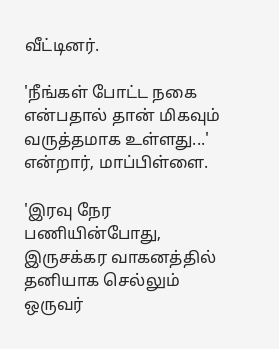வீட்டினர்.

'நீங்கள் போட்ட நகை என்பதால் தான் மிகவும் வருத்தமாக உள்ளது...' என்றார், மாப்பிள்ளை.

'இரவு நேர பணியின்போது, இருசக்கர வாகனத்தில் தனியாக செல்லும் ஒருவர்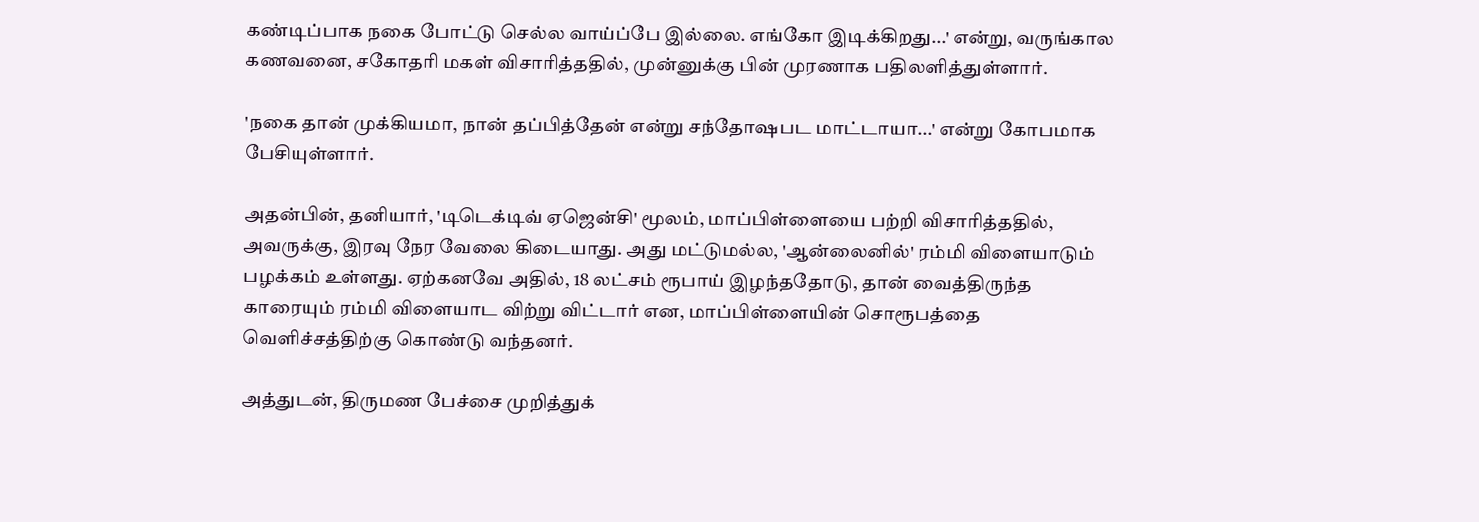கண்டிப்பாக நகை போட்டு செல்ல வாய்ப்பே இல்லை. எங்கோ இடிக்கிறது...' என்று, வருங்கால கணவனை, சகோதரி மகள் விசாரித்ததில், முன்னுக்கு பின் முரணாக பதிலளித்துள்ளார்.

'நகை தான் முக்கியமா, நான் தப்பித்தேன் என்று சந்தோஷபட மாட்டாயா...' என்று கோபமாக பேசியுள்ளார்.

அதன்பின், தனியார், 'டிடெக்டிவ் ஏஜென்சி' மூலம், மாப்பிள்ளையை பற்றி விசாரித்ததில், அவருக்கு, இரவு நேர வேலை கிடையாது. அது மட்டுமல்ல, 'ஆன்லைனில்' ரம்மி விளையாடும் பழக்கம் உள்ளது. ஏற்கனவே அதில், 18 லட்சம் ரூபாய் இழந்ததோடு, தான் வைத்திருந்த காரையும் ரம்மி விளையாட விற்று விட்டார் என, மாப்பிள்ளையின் சொரூபத்தை வெளிச்சத்திற்கு கொண்டு வந்தனர்.

அத்துடன், திருமண பேச்சை முறித்துக்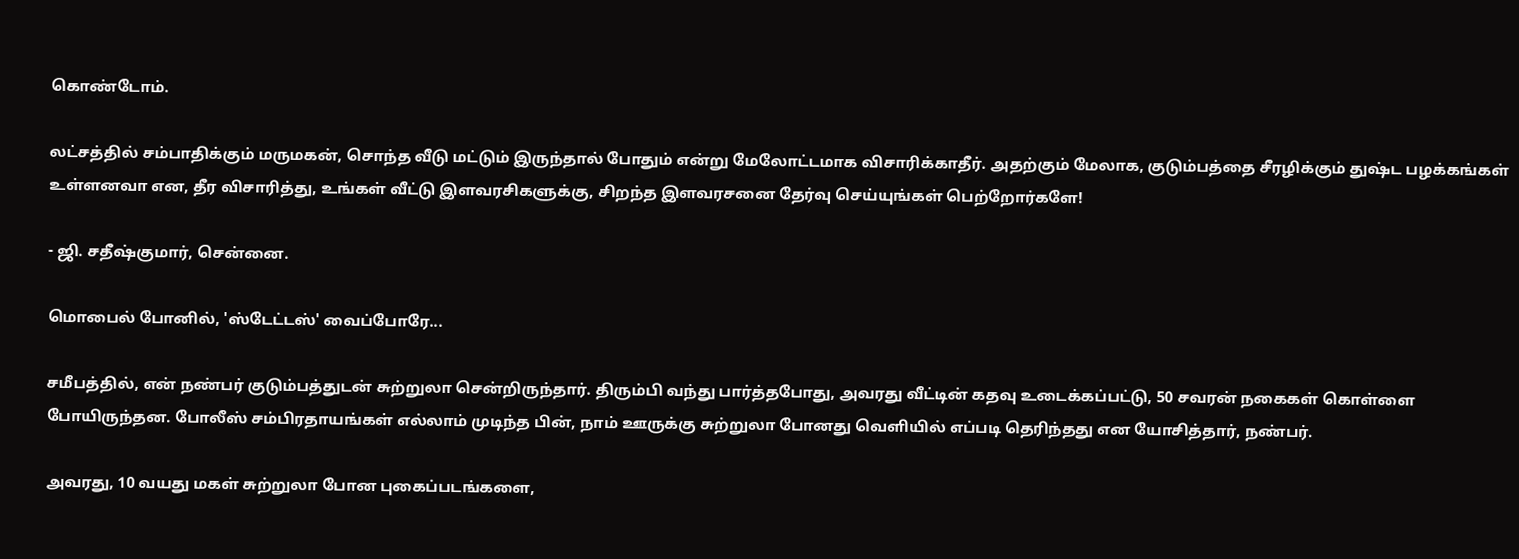கொண்டோம்.

லட்சத்தில் சம்பாதிக்கும் மருமகன், சொந்த வீடு மட்டும் இருந்தால் போதும் என்று மேலோட்டமாக விசாரிக்காதீர். அதற்கும் மேலாக, குடும்பத்தை சீரழிக்கும் துஷ்ட பழக்கங்கள் உள்ளனவா என, தீர விசாரித்து, உங்கள் வீட்டு இளவரசிகளுக்கு, சிறந்த இளவரசனை தேர்வு செய்யுங்கள் பெற்றோர்களே!

- ஜி. சதீஷ்குமார், சென்னை.

மொபைல் போனில், 'ஸ்டேட்டஸ்' வைப்போரே...

சமீபத்தில், என் நண்பர் குடும்பத்துடன் சுற்றுலா சென்றிருந்தார். திரும்பி வந்து பார்த்தபோது, அவரது வீட்டின் கதவு உடைக்கப்பட்டு, 50 சவரன் நகைகள் கொள்ளை போயிருந்தன. போலீஸ் சம்பிரதாயங்கள் எல்லாம் முடிந்த பின், நாம் ஊருக்கு சுற்றுலா போனது வெளியில் எப்படி தெரிந்தது என யோசித்தார், நண்பர்.

அவரது, 10 வயது மகள் சுற்றுலா போன புகைப்படங்களை,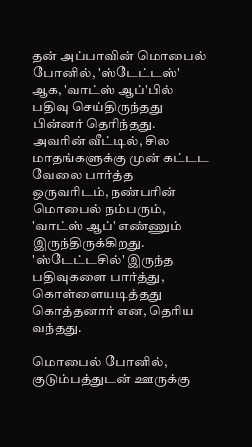தன் அப்பாவின் மொபைல் போனில், 'ஸ்டேட்டஸ்' ஆக, 'வாட்ஸ் ஆப்'பில் பதிவு செய்திருந்தது பின்னர் தெரிந்தது. அவரின் வீட்டில், சில மாதங்களுக்கு முன் கட்டட வேலை பார்த்த ஒருவரிடம், நண்பரின் மொபைல் நம்பரும், 'வாட்ஸ் ஆப்' எண்ணும் இருந்திருக்கிறது. 'ஸ்டேட்டசில்' இருந்த பதிவுகளை பார்த்து, கொள்ளையடித்தது கொத்தனார் என, தெரிய வந்தது.

மொபைல் போனில், குடும்பத்துடன் ஊருக்கு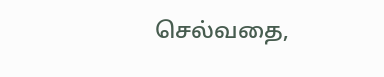செல்வதை,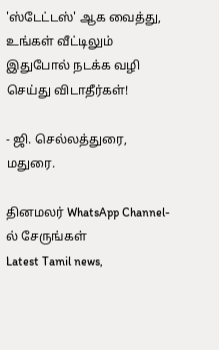'ஸ்டேட்டஸ்' ஆக வைத்து, உங்கள் வீட்டிலும் இதுபோல் நடக்க வழி செய்து விடாதீர்கள்!

- ஜி. செல்லத்துரை, மதுரை.

தினமலர் WhatsApp Channel-ல் சேருங்கள்
Latest Tamil news,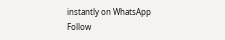instantly on WhatsApp
Follow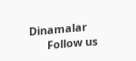Dinamalar
      Follow us